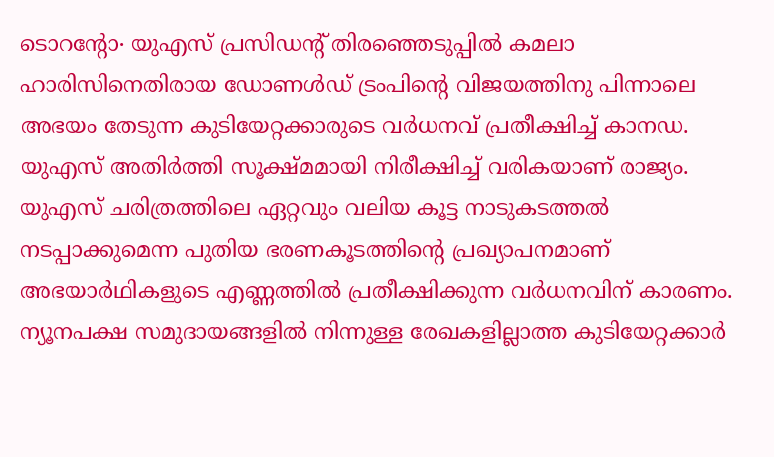ടൊറന്റോ∙ യുഎസ് പ്രസിഡന്റ് തിരഞ്ഞെടുപ്പിൽ കമലാ ഹാരിസിനെതിരായ ഡോണൾഡ് ട്രംപിന്റെ വിജയത്തിനു പിന്നാലെ അഭയം തേടുന്ന കുടിയേറ്റക്കാരുടെ വർധനവ് പ്രതീക്ഷിച്ച് കാനഡ. യുഎസ് അതിർത്തി സൂക്ഷ്മമായി നിരീക്ഷിച്ച് വരികയാണ് രാജ്യം. യുഎസ് ചരിത്രത്തിലെ ഏറ്റവും വലിയ കൂട്ട നാടുകടത്തൽ നടപ്പാക്കുമെന്ന പുതിയ ഭരണകൂടത്തിന്റെ പ്രഖ്യാപനമാണ് അഭയാർഥികളുടെ എണ്ണത്തിൽ പ്രതീക്ഷിക്കുന്ന വർധനവിന് കാരണം. ന്യൂനപക്ഷ സമുദായങ്ങളിൽ നിന്നുള്ള രേഖകളില്ലാത്ത കുടിയേറ്റക്കാർ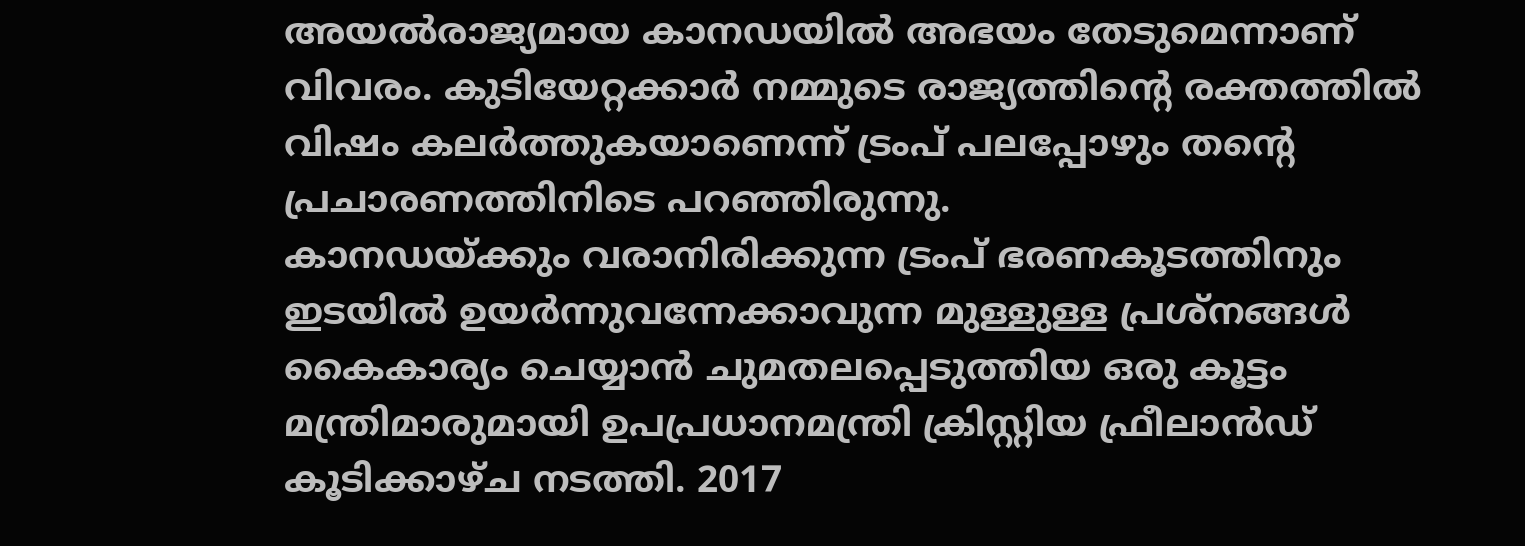അയൽരാജ്യമായ കാനഡയിൽ അഭയം തേടുമെന്നാണ് വിവരം. കുടിയേറ്റക്കാർ നമ്മുടെ രാജ്യത്തിന്റെ രക്തത്തിൽ വിഷം കലർത്തുകയാണെന്ന് ട്രംപ് പലപ്പോഴും തന്റെ പ്രചാരണത്തിനിടെ പറഞ്ഞിരുന്നു.
കാനഡയ്ക്കും വരാനിരിക്കുന്ന ട്രംപ് ഭരണകൂടത്തിനും ഇടയിൽ ഉയർന്നുവന്നേക്കാവുന്ന മുള്ളുള്ള പ്രശ്നങ്ങൾ കൈകാര്യം ചെയ്യാൻ ചുമതലപ്പെടുത്തിയ ഒരു കൂട്ടം മന്ത്രിമാരുമായി ഉപപ്രധാനമന്ത്രി ക്രിസ്റ്റിയ ഫ്രീലാൻഡ് കൂടിക്കാഴ്ച നടത്തി. 2017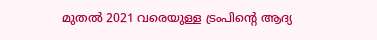മുതൽ 2021 വരെയുള്ള ട്രംപിന്റെ ആദ്യ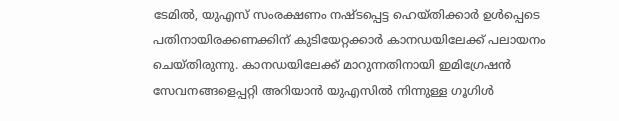ടേമിൽ, യുഎസ് സംരക്ഷണം നഷ്ടപ്പെട്ട ഹെയ്തിക്കാർ ഉൾപ്പെടെ പതിനായിരക്കണക്കിന് കുടിയേറ്റക്കാർ കാനഡയിലേക്ക് പലായനം ചെയ്തിരുന്നു. കാനഡയിലേക്ക് മാറുന്നതിനായി ഇമിഗ്രേഷൻ സേവനങ്ങളെപ്പറ്റി അറിയാൻ യുഎസിൽ നിന്നുള്ള ഗൂഗിൾ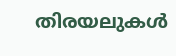തിരയലുകൾ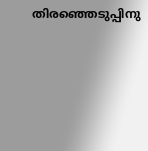തിരഞ്ഞെടുപ്പിനു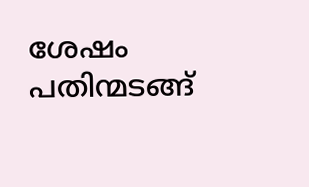ശേഷം പതിന്മടങ്ങ്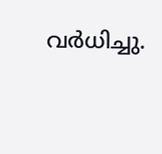വർധിച്ചു.